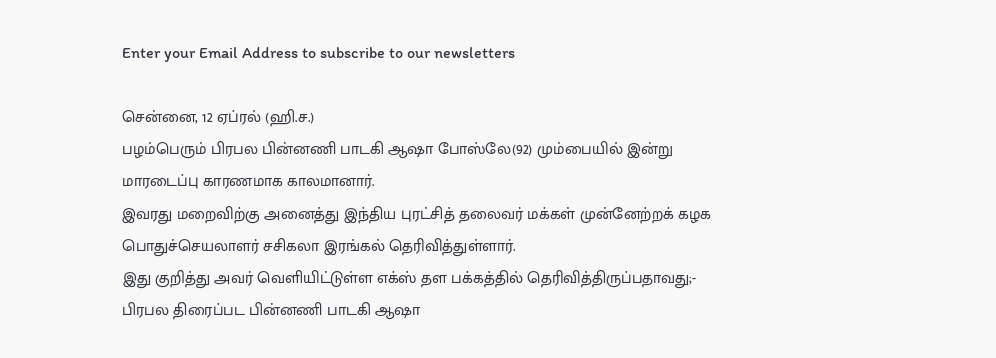Enter your Email Address to subscribe to our newsletters

சென்னை, 12 ஏப்ரல் (ஹி.ச.)
பழம்பெரும் பிரபல பின்னணி பாடகி ஆஷா போஸ்லே(92) மும்பையில் இன்று மாரடைப்பு காரணமாக காலமானார்.
இவரது மறைவிற்கு அனைத்து இந்திய புரட்சித் தலைவர் மக்கள் முன்னேற்றக் கழக பொதுச்செயலாளர் சசிகலா இரங்கல் தெரிவித்துள்ளார்.
இது குறித்து அவர் வெளியிட்டுள்ள எக்ஸ் தள பக்கத்தில் தெரிவித்திருப்பதாவது;-
பிரபல திரைப்பட பின்னணி பாடகி ஆஷா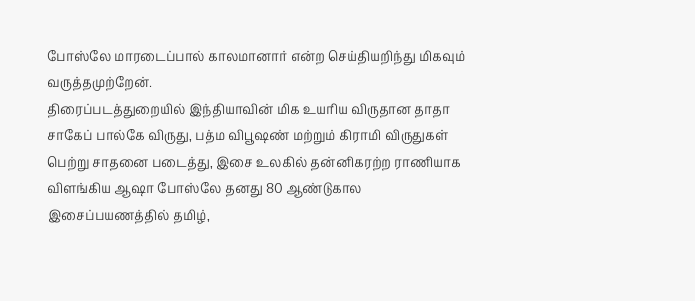போஸ்லே மாரடைப்பால் காலமானார் என்ற செய்தியறிந்து மிகவும் வருத்தமுற்றேன்.
திரைப்படத்துறையில் இந்தியாவின் மிக உயரிய விருதான தாதா சாகேப் பால்கே விருது, பத்ம விபூஷண் மற்றும் கிராமி விருதுகள் பெற்று சாதனை படைத்து, இசை உலகில் தன்னிகரற்ற ராணியாக விளங்கிய ஆஷா போஸ்லே தனது 80 ஆண்டுகால இசைப்பயணத்தில் தமிழ்,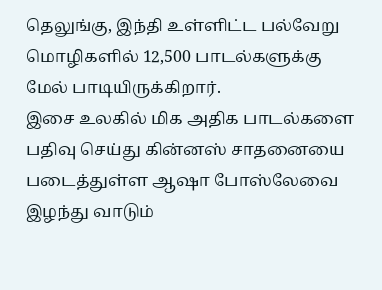தெலுங்கு, இந்தி உள்ளிட்ட பல்வேறு மொழிகளில் 12,500 பாடல்களுக்கு மேல் பாடியிருக்கிறார்.
இசை உலகில் மிக அதிக பாடல்களை பதிவு செய்து கின்னஸ் சாதனையை படைத்துள்ள ஆஷா போஸ்லேவை இழந்து வாடும்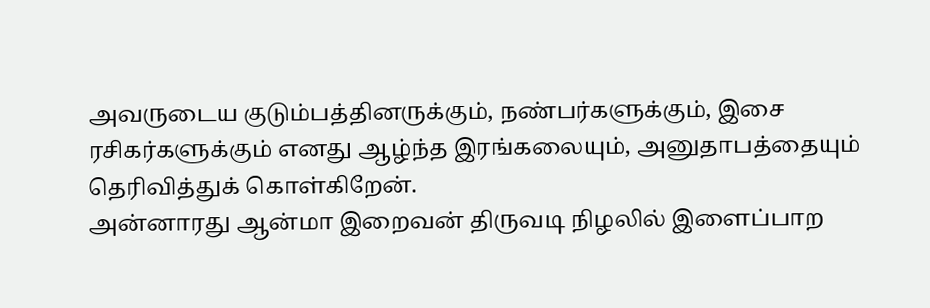அவருடைய குடும்பத்தினருக்கும், நண்பர்களுக்கும், இசை ரசிகர்களுக்கும் எனது ஆழ்ந்த இரங்கலையும், அனுதாபத்தையும் தெரிவித்துக் கொள்கிறேன்.
அன்னாரது ஆன்மா இறைவன் திருவடி நிழலில் இளைப்பாற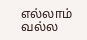எல்லாம் வல்ல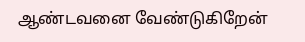ஆண்டவனை வேண்டுகிறேன்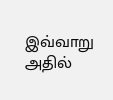இவ்வாறு அதில்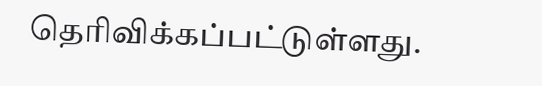தெரிவிக்கப்பட்டுள்ளது.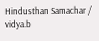Hindusthan Samachar / vidya.b